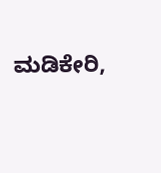ಮಡಿಕೇರಿ,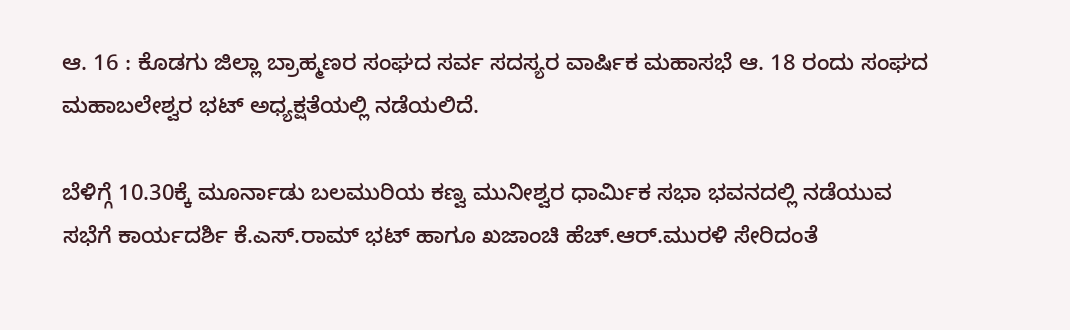ಆ. 16 : ಕೊಡಗು ಜಿಲ್ಲಾ ಬ್ರಾಹ್ಮಣರ ಸಂಘದ ಸರ್ವ ಸದಸ್ಯರ ವಾರ್ಷಿಕ ಮಹಾಸಭೆ ಆ. 18 ರಂದು ಸಂಘದ ಮಹಾಬಲೇಶ್ವರ ಭಟ್ ಅಧ್ಯಕ್ಷತೆಯಲ್ಲಿ ನಡೆಯಲಿದೆ.

ಬೆಳಿಗ್ಗೆ 10.30ಕ್ಕೆ ಮೂರ್ನಾಡು ಬಲಮುರಿಯ ಕಣ್ವ ಮುನೀಶ್ವರ ಧಾರ್ಮಿಕ ಸಭಾ ಭವನದಲ್ಲಿ ನಡೆಯುವ ಸಭೆಗೆ ಕಾರ್ಯದರ್ಶಿ ಕೆ.ಎಸ್.ರಾಮ್ ಭಟ್ ಹಾಗೂ ಖಜಾಂಚಿ ಹೆಚ್.ಆರ್.ಮುರಳಿ ಸೇರಿದಂತೆ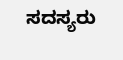ಸದಸ್ಯರು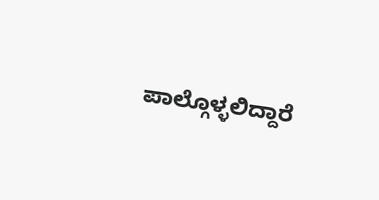ಪಾಲ್ಗೊಳ್ಳಲಿದ್ದಾರೆ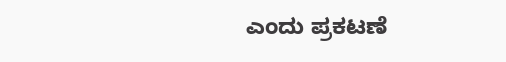ಎಂದು ಪ್ರಕಟಣೆ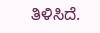ತಿಳಿಸಿದೆ.